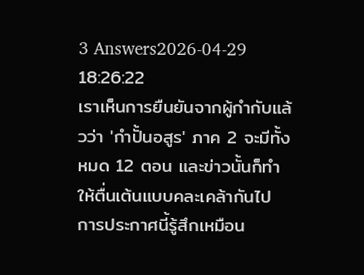3 Answers2026-04-29 18:26:22
เราเห็นการยืนยันจากผู้กำกับแล้วว่า 'กําปั้นอสูร' ภาค 2 จะมีทั้งหมด 12 ตอน และข่าวนั้นก็ทำให้ตื่นเต้นแบบคละเคล้ากันไป
การประกาศนี้รู้สึกเหมือน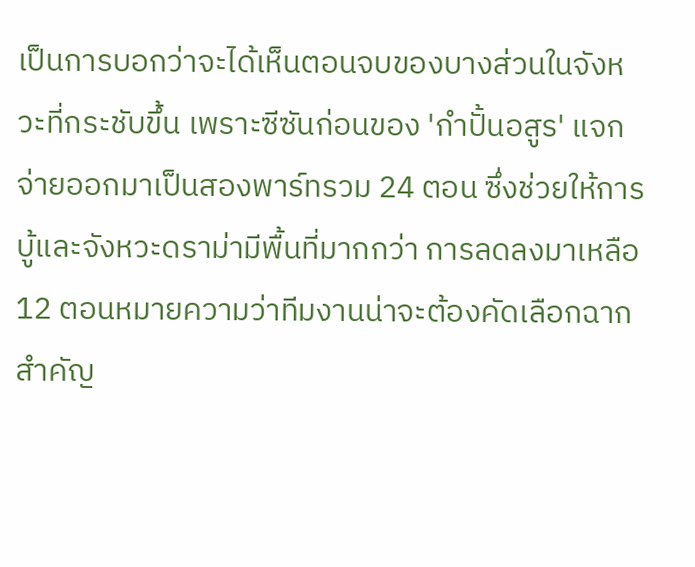เป็นการบอกว่าจะได้เห็นตอนจบของบางส่วนในจังหวะที่กระชับขึ้น เพราะซีซันก่อนของ 'กําปั้นอสูร' แจกจ่ายออกมาเป็นสองพาร์ทรวม 24 ตอน ซึ่งช่วยให้การบู้และจังหวะดราม่ามีพื้นที่มากกว่า การลดลงมาเหลือ 12 ตอนหมายความว่าทีมงานน่าจะต้องคัดเลือกฉากสำคัญ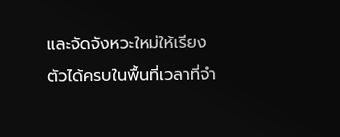และจัดจังหวะใหม่ให้เรียงตัวได้ครบในพื้นที่เวลาที่จำ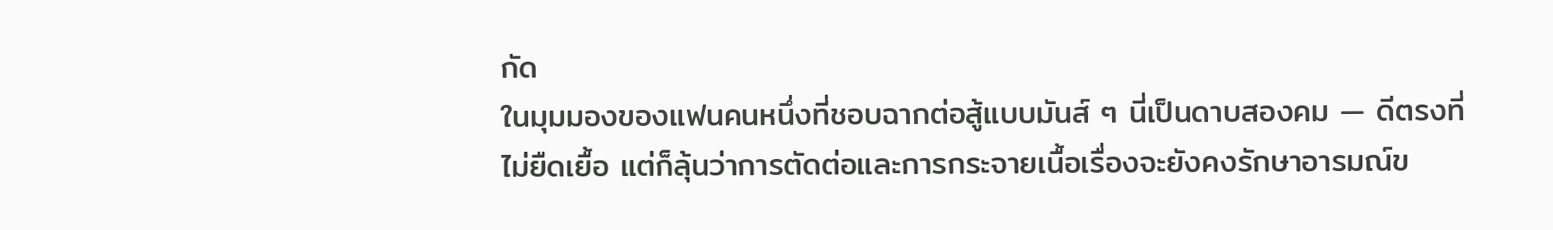กัด
ในมุมมองของแฟนคนหนึ่งที่ชอบฉากต่อสู้แบบมันส์ ๆ นี่เป็นดาบสองคม — ดีตรงที่ไม่ยืดเยื้อ แต่ก็ลุ้นว่าการตัดต่อและการกระจายเนื้อเรื่องจะยังคงรักษาอารมณ์ข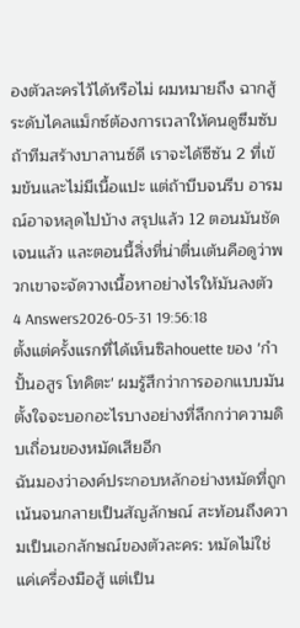องตัวละครไว้ได้หรือไม่ ผมหมายถึง ฉากสู้ระดับไคลแม็กซ์ต้องการเวลาให้คนดูซึมซับ ถ้าทีมสร้างบาลานซ์ดี เราจะได้ซีซัน 2 ที่เข้มข้นและไม่มีเนื้อแปะ แต่ถ้าบีบจนรีบ อารมณ์อาจหลุดไปบ้าง สรุปแล้ว 12 ตอนมันชัดเจนแล้ว และตอนนี้สิ่งที่น่าตื่นเต้นคือดูว่าพวกเขาจะจัดวางเนื้อหาอย่างไรให้มันลงตัว
4 Answers2026-05-31 19:56:18
ตั้งแต่ครั้งแรกที่ได้เห็นซิลhouette ของ 'กำปั้นอสูร โทคิตะ' ผมรู้สึกว่าการออกแบบมันตั้งใจจะบอกอะไรบางอย่างที่ลึกกว่าความดิบเถื่อนของหมัดเสียอีก
ฉันมองว่าองค์ประกอบหลักอย่างหมัดที่ถูกเน้นจนกลายเป็นสัญลักษณ์ สะท้อนถึงความเป็นเอกลักษณ์ของตัวละคร: หมัดไม่ใช่แค่เครื่องมือสู้ แต่เป็น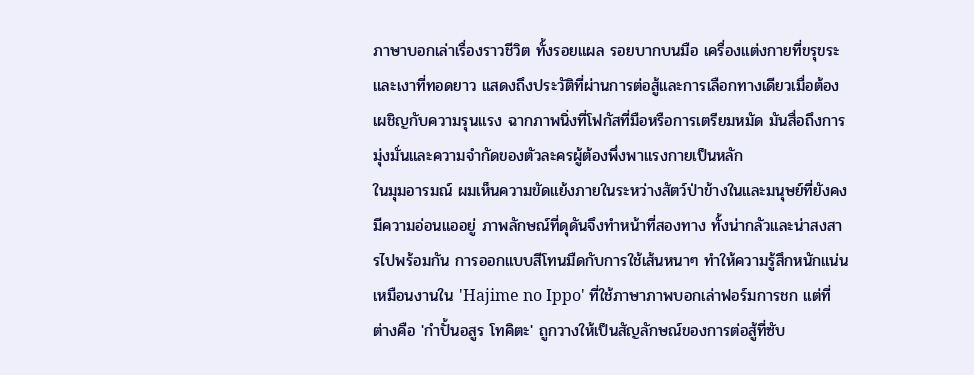ภาษาบอกเล่าเรื่องราวชีวิต ทั้งรอยแผล รอยบากบนมือ เครื่องแต่งกายที่ขรุขระ และเงาที่ทอดยาว แสดงถึงประวัติที่ผ่านการต่อสู้และการเลือกทางเดียวเมื่อต้องเผชิญกับความรุนแรง ฉากภาพนิ่งที่โฟกัสที่มือหรือการเตรียมหมัด มันสื่อถึงการมุ่งมั่นและความจำกัดของตัวละครผู้ต้องพึ่งพาแรงกายเป็นหลัก
ในมุมอารมณ์ ผมเห็นความขัดแย้งภายในระหว่างสัตว์ป่าข้างในและมนุษย์ที่ยังคงมีความอ่อนแออยู่ ภาพลักษณ์ที่ดุดันจึงทำหน้าที่สองทาง ทั้งน่ากลัวและน่าสงสารไปพร้อมกัน การออกแบบสีโทนมืดกับการใช้เส้นหนาๆ ทำให้ความรู้สึกหนักแน่น เหมือนงานใน 'Hajime no Ippo' ที่ใช้ภาษาภาพบอกเล่าฟอร์มการชก แต่ที่ต่างคือ 'กำปั้นอสูร โทคิตะ' ถูกวางให้เป็นสัญลักษณ์ของการต่อสู้ที่ซับ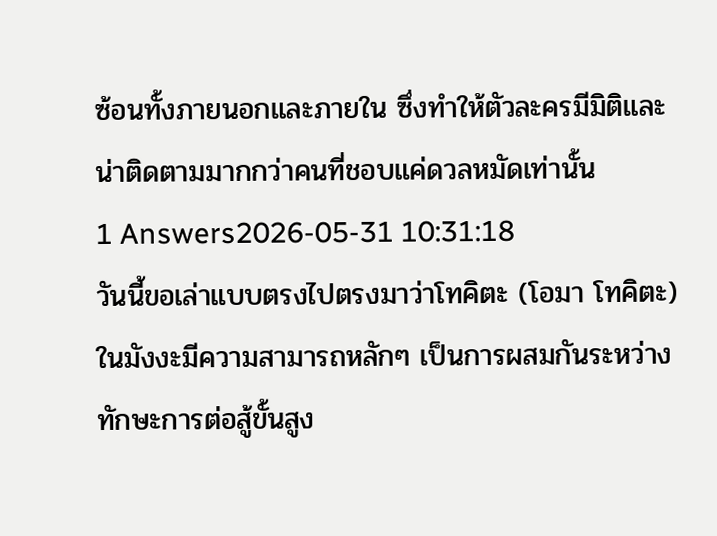ซ้อนทั้งภายนอกและภายใน ซึ่งทำให้ตัวละครมีมิติและน่าติดตามมากกว่าคนที่ชอบแค่ดวลหมัดเท่านั้น
1 Answers2026-05-31 10:31:18
วันนี้ขอเล่าแบบตรงไปตรงมาว่าโทคิตะ (โอมา โทคิตะ) ในมังงะมีความสามารถหลักๆ เป็นการผสมกันระหว่างทักษะการต่อสู้ขั้นสูง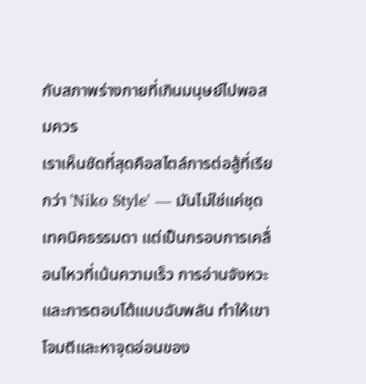กับสภาพร่างกายที่เกินมนุษย์ไปพอสมควร
เราเห็นชัดที่สุดคือสไตล์การต่อสู้ที่เรียกว่า 'Niko Style' — มันไม่ใช่แค่ชุดเทคนิคธรรมดา แต่เป็นกรอบการเคลื่อนไหวที่เน้นความเร็ว การอ่านจังหวะ และการตอบโต้แบบฉับพลัน ทำให้เขาโจมตีและหาจุดอ่อนของ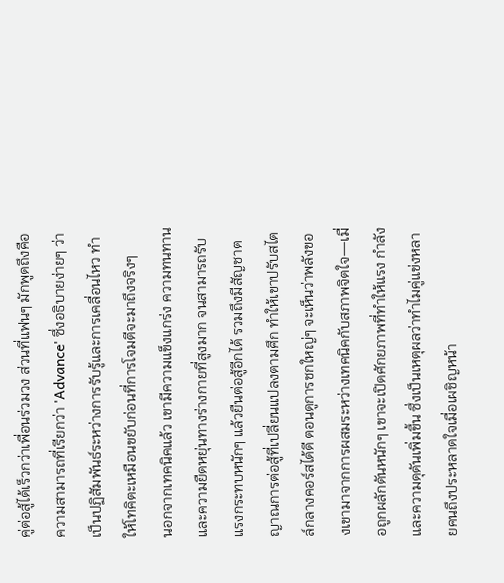คู่ต่อสู้ได้เร็วกว่าเพื่อนร่วมวง ส่วนที่แฟนๆ มักพูดถึงคือความสามารถที่เรียกว่า 'Advance' ซึ่งอธิบายง่ายๆ ว่าเป็นปฏิสัมพันธ์ระหว่างการรับรู้และการเคลื่อนไหว ทำให้โทคิตะเหมือนขยับก่อนที่การโจมตีจะมาถึงจริงๆ
นอกจากเทคนิคแล้ว เขามีความแข็งแกร่ง ความทนทาน และความยืดหยุ่นทางร่างกายที่สูงมาก จนสามารถรับแรงกระทบหนักๆ แล้วยืนต่อสู้อีกได้ รวมถึงมีสัญชาตญาณการต่อสู้ที่เปลี่ยนแปลงตามศึก ทำให้เขาปรับสไตล์กลางคอร์สได้ดี ตอนดูการชกใหญ่ๆ จะเห็นว่าพลังของเขามาจากการผสมระหว่างเทคนิคกับสภาพจิตใจ—เมื่อถูกผลักดันหนักๆ เขาจะเปิดศักยภาพที่ทำให้แรง กำลัง และความดุดันเพิ่มขึ้น ซึ่งเป็นเหตุผลว่าทำไมคู่แข่งหลายคนถึงประหลาดใจเมื่อเผชิญหน้า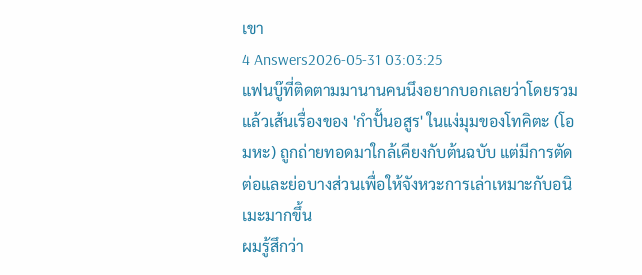เขา
4 Answers2026-05-31 03:03:25
แฟนบู๊ที่ติดตามมานานคนนึงอยากบอกเลยว่าโดยรวมแล้วเส้นเรื่องของ 'กําปั้นอสูร' ในแง่มุมของโทคิตะ (โอมหะ) ถูกถ่ายทอดมาใกล้เคียงกับต้นฉบับ แต่มีการตัดต่อและย่อบางส่วนเพื่อให้จังหวะการเล่าเหมาะกับอนิเมะมากขึ้น
ผมรู้สึกว่า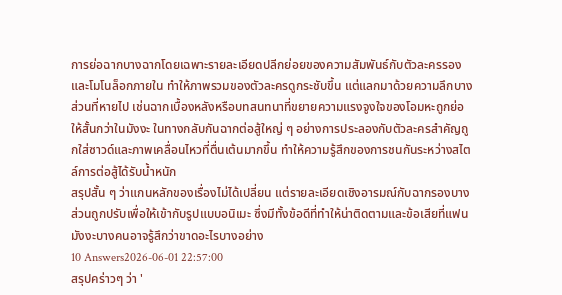การย่อฉากบางฉากโดยเฉพาะรายละเอียดปลีกย่อยของความสัมพันธ์กับตัวละครรองและโมโนล็อกภายใน ทำให้ภาพรวมของตัวละครดูกระชับขึ้น แต่แลกมาด้วยความลึกบางส่วนที่หายไป เช่นฉากเบื้องหลังหรือบทสนทนาที่ขยายความแรงจูงใจของโอมหะถูกย่อให้สั้นกว่าในมังงะ ในทางกลับกันฉากต่อสู้ใหญ่ ๆ อย่างการประลองกับตัวละครสำคัญถูกใส่ซาวด์และภาพเคลื่อนไหวที่ตื่นเต้นมากขึ้น ทำให้ความรู้สึกของการชนกันระหว่างสไตล์การต่อสู้ได้รับน้ำหนัก
สรุปสั้น ๆ ว่าแกนหลักของเรื่องไม่ได้เปลี่ยน แต่รายละเอียดเชิงอารมณ์กับฉากรองบางส่วนถูกปรับเพื่อให้เข้ากับรูปแบบอนิเมะ ซึ่งมีทั้งข้อดีที่ทำให้น่าติดตามและข้อเสียที่แฟนมังงะบางคนอาจรู้สึกว่าขาดอะไรบางอย่าง
10 Answers2026-06-01 22:57:00
สรุปคร่าวๆ ว่า '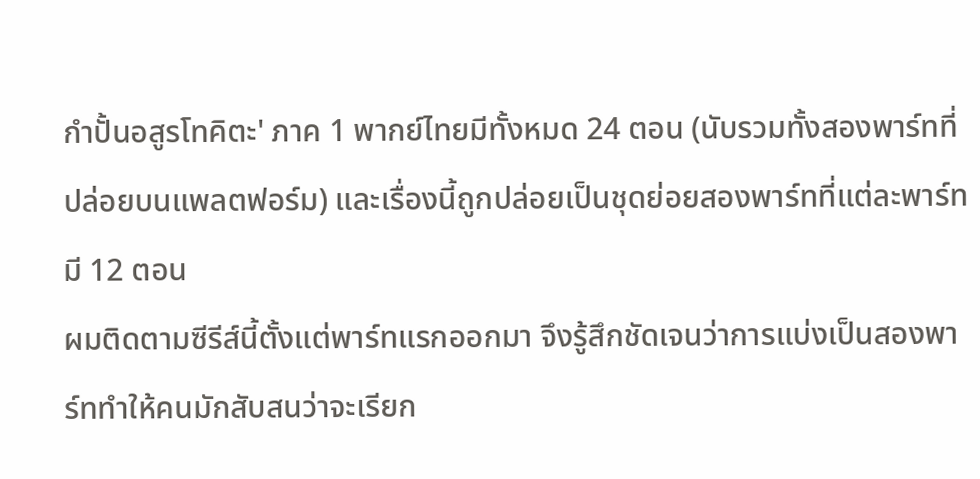กําปั้นอสูรโทคิตะ' ภาค 1 พากย์ไทยมีทั้งหมด 24 ตอน (นับรวมทั้งสองพาร์ทที่ปล่อยบนแพลตฟอร์ม) และเรื่องนี้ถูกปล่อยเป็นชุดย่อยสองพาร์ทที่แต่ละพาร์ทมี 12 ตอน
ผมติดตามซีรีส์นี้ตั้งแต่พาร์ทแรกออกมา จึงรู้สึกชัดเจนว่าการแบ่งเป็นสองพาร์ททำให้คนมักสับสนว่าจะเรียก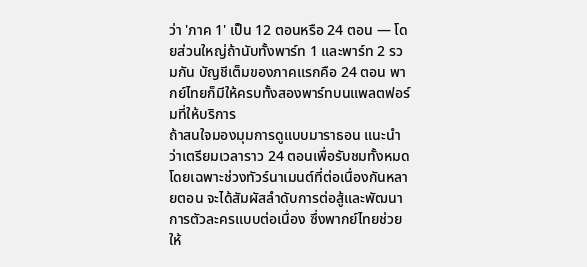ว่า 'ภาค 1' เป็น 12 ตอนหรือ 24 ตอน — โดยส่วนใหญ่ถ้านับทั้งพาร์ท 1 และพาร์ท 2 รวมกัน บัญชีเต็มของภาคแรกคือ 24 ตอน พากย์ไทยก็มีให้ครบทั้งสองพาร์ทบนแพลตฟอร์มที่ให้บริการ
ถ้าสนใจมองมุมการดูแบบมาราธอน แนะนำว่าเตรียมเวลาราว 24 ตอนเพื่อรับชมทั้งหมด โดยเฉพาะช่วงทัวร์นาเมนต์ที่ต่อเนื่องกันหลายตอน จะได้สัมผัสลำดับการต่อสู้และพัฒนาการตัวละครแบบต่อเนื่อง ซึ่งพากย์ไทยช่วยให้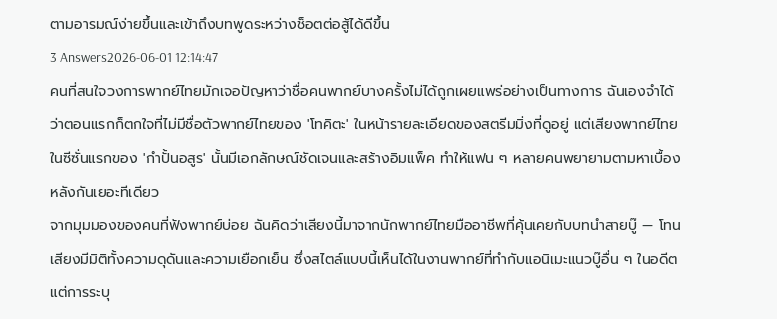ตามอารมณ์ง่ายขึ้นและเข้าถึงบทพูดระหว่างช็อตต่อสู้ได้ดีขึ้น
3 Answers2026-06-01 12:14:47
คนที่สนใจวงการพากย์ไทยมักเจอปัญหาว่าชื่อคนพากย์บางครั้งไม่ได้ถูกเผยแพร่อย่างเป็นทางการ ฉันเองจำได้ว่าตอนแรกก็ตกใจที่ไม่มีชื่อตัวพากย์ไทยของ 'โทคิตะ' ในหน้ารายละเอียดของสตรีมมิ่งที่ดูอยู่ แต่เสียงพากย์ไทยในซีซั่นแรกของ 'กําปั้นอสูร' นั้นมีเอกลักษณ์ชัดเจนและสร้างอิมแพ็ค ทำให้แฟน ๆ หลายคนพยายามตามหาเบื้องหลังกันเยอะทีเดียว
จากมุมมองของคนที่ฟังพากย์บ่อย ฉันคิดว่าเสียงนี้มาจากนักพากย์ไทยมืออาชีพที่คุ้นเคยกับบทนำสายบู๊ — โทนเสียงมีมิติทั้งความดุดันและความเยือกเย็น ซึ่งสไตล์แบบนี้เห็นได้ในงานพากย์ที่ทำกับแอนิเมะแนวบู๊อื่น ๆ ในอดีต แต่การระบุ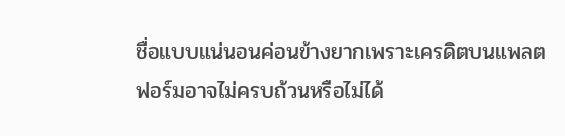ชื่อแบบแน่นอนค่อนข้างยากเพราะเครดิตบนแพลตฟอร์มอาจไม่ครบถ้วนหรือไม่ได้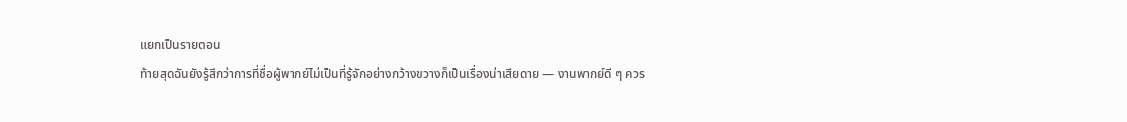แยกเป็นรายตอน
ท้ายสุดฉันยังรู้สึกว่าการที่ชื่อผู้พากย์ไม่เป็นที่รู้จักอย่างกว้างขวางก็เป็นเรื่องน่าเสียดาย — งานพากย์ดี ๆ ควร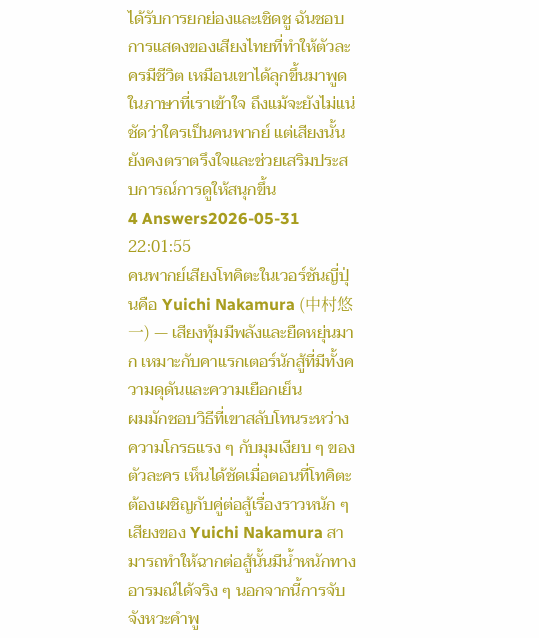ได้รับการยกย่องและเชิดชู ฉันชอบการแสดงของเสียงไทยที่ทำให้ตัวละครมีชีวิต เหมือนเขาได้ลุกขึ้นมาพูดในภาษาที่เราเข้าใจ ถึงแม้จะยังไม่แน่ชัดว่าใครเป็นคนพากย์ แต่เสียงนั้นยังคงตราตรึงใจและช่วยเสริมประสบการณ์การดูให้สนุกขึ้น
4 Answers2026-05-31 22:01:55
คนพากย์เสียงโทคิตะในเวอร์ชันญี่ปุ่นคือ Yuichi Nakamura (中村悠一) — เสียงทุ้มมีพลังและยืดหยุ่นมาก เหมาะกับคาแรกเตอร์นักสู้ที่มีทั้งความดุดันและความเยือกเย็น
ผมมักชอบวิธีที่เขาสลับโทนระหว่างความโกรธแรง ๆ กับมุมเงียบ ๆ ของตัวละคร เห็นได้ชัดเมื่อตอนที่โทคิตะต้องเผชิญกับคู่ต่อสู้เรื่องราวหนัก ๆ เสียงของ Yuichi Nakamura สามารถทำให้ฉากต่อสู้นั้นมีน้ำหนักทางอารมณ์ได้จริง ๆ นอกจากนี้การจับจังหวะคำพู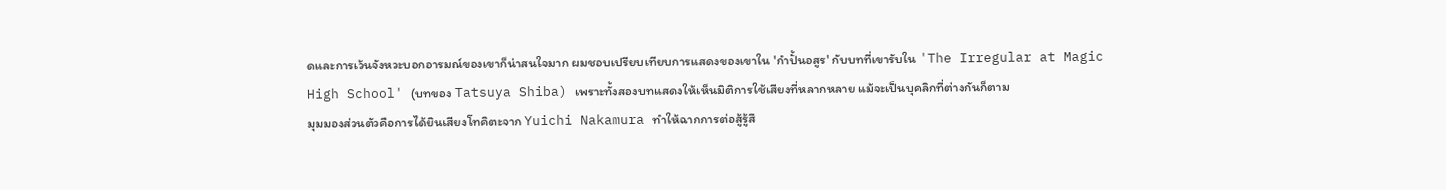ดและการเว้นจังหวะบอกอารมณ์ของเขาก็น่าสนใจมาก ผมชอบเปรียบเทียบการแสดงของเขาใน 'กําปั้นอสูร' กับบทที่เขารับใน 'The Irregular at Magic High School' (บทของ Tatsuya Shiba) เพราะทั้งสองบทแสดงให้เห็นมิติการใช้เสียงที่หลากหลาย แม้จะเป็นบุคลิกที่ต่างกันก็ตาม
มุมมองส่วนตัวคือการได้ยินเสียงโทคิตะจาก Yuichi Nakamura ทำให้ฉากการต่อสู้รู้สึ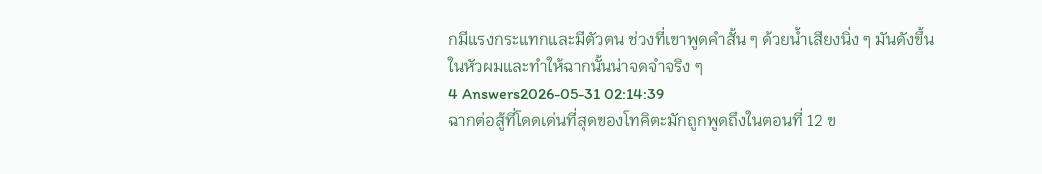กมีแรงกระแทกและมีตัวตน ช่วงที่เขาพูดคำสั้น ๆ ด้วยน้ำเสียงนิ่ง ๆ มันดังขึ้นในหัวผมและทำให้ฉากนั้นน่าจดจำจริง ๆ
4 Answers2026-05-31 02:14:39
ฉากต่อสู้ที่โดดเด่นที่สุดของโทคิตะมักถูกพูดถึงในตอนที่ 12 ข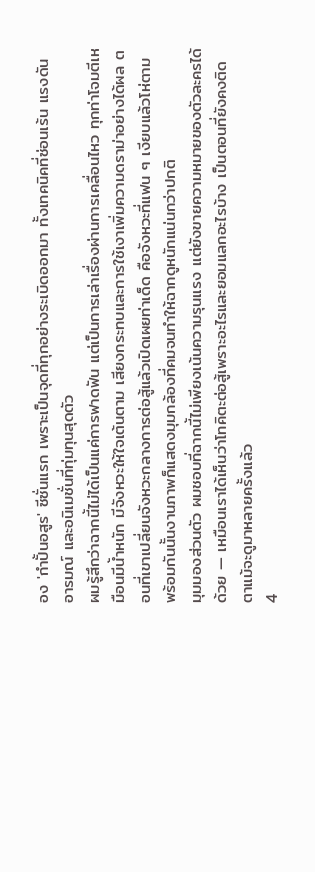อง 'กําปั้นอสูร' ซีซั่นแรก เพราะเป็นจุดที่ทุกอย่างระเบิดออกมา ทั้งเทคนิคที่ซ่อนเร้น แรงดันอารมณ์ และอนิเมชั่นที่ทุ่มทุนสุดตัว
ผมรู้สึกว่าฉากนี้ไม่ได้เป็นแค่การฟาดฟัน แต่เป็นการเล่าเรื่องผ่านการเคลื่อนไหว ทุกท่าโจมตีเหมือนมีน้ำหนัก มีจังหวะให้ใจเต้นตาม เสียงกระทบและการใช้เงาเพิ่มความดราม่าอย่างได้ผล ตอนที่เขาเปลี่ยนจังหวะกลางการต่อสู้แล้วเปิดเผยท่าเด็ด คือจังหวะที่แฟน ๆ เงียบแล้วโห่ตาม พร้อมกันนั้นงานภาพก็แสดงมุมกล้องที่คมจนทำให้ฉากดูหนักแน่นกว่าปกติ
มุมมองส่วนตัว ผมชอบที่ฉากนี้ไม่เพียงเน้นความรุนแรง แต่ยังขายความหมายของตัวละครได้ด้วย — เหมือนเราได้เห็นว่าโทคิตะต่อสู้เพราะอะไรและยอมแลกอะไรบ้าง เป็นตอนที่ยังคงติดตาแม้จะดูมาหลายครั้งแล้ว
4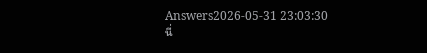Answers2026-05-31 23:03:30
นี่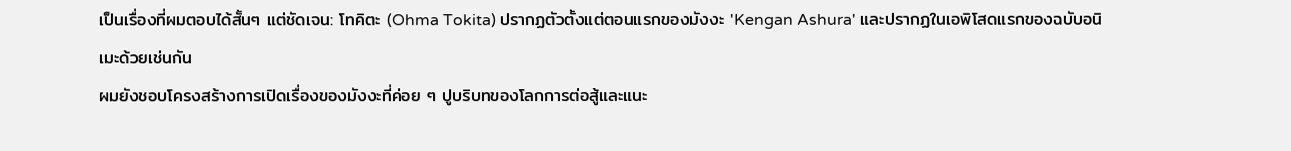เป็นเรื่องที่ผมตอบได้สั้นๆ แต่ชัดเจน: โทคิตะ (Ohma Tokita) ปรากฏตัวตั้งแต่ตอนแรกของมังงะ 'Kengan Ashura' และปรากฏในเอพิโสดแรกของฉบับอนิเมะด้วยเช่นกัน
ผมยังชอบโครงสร้างการเปิดเรื่องของมังงะที่ค่อย ๆ ปูบริบทของโลกการต่อสู้และแนะ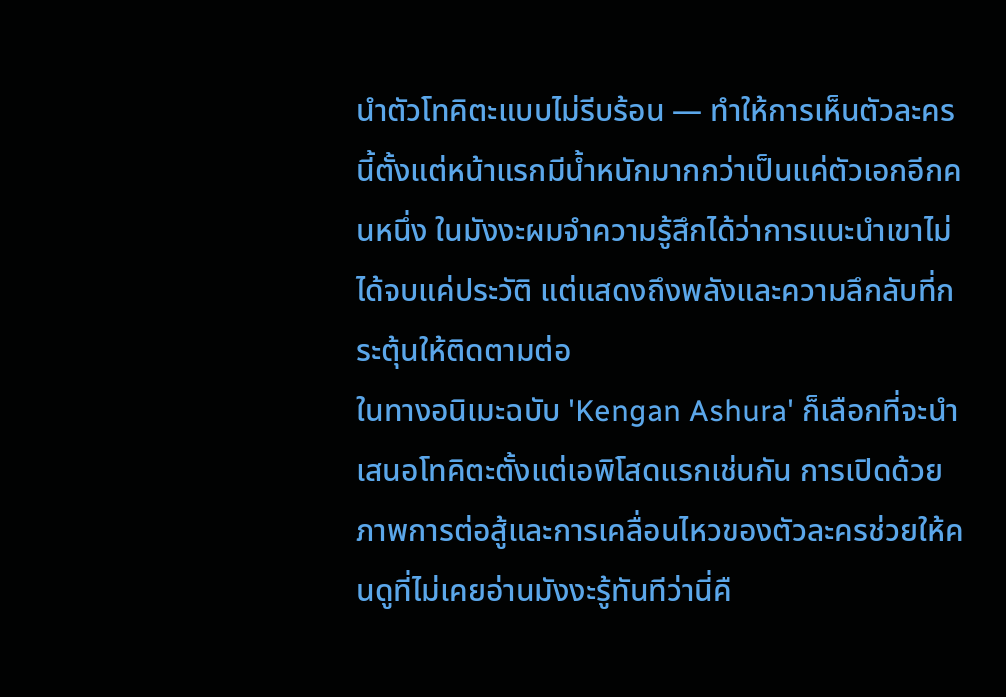นำตัวโทคิตะแบบไม่รีบร้อน — ทำให้การเห็นตัวละครนี้ตั้งแต่หน้าแรกมีน้ำหนักมากกว่าเป็นแค่ตัวเอกอีกคนหนึ่ง ในมังงะผมจำความรู้สึกได้ว่าการแนะนำเขาไม่ได้จบแค่ประวัติ แต่แสดงถึงพลังและความลึกลับที่กระตุ้นให้ติดตามต่อ
ในทางอนิเมะฉบับ 'Kengan Ashura' ก็เลือกที่จะนำเสนอโทคิตะตั้งแต่เอพิโสดแรกเช่นกัน การเปิดด้วยภาพการต่อสู้และการเคลื่อนไหวของตัวละครช่วยให้คนดูที่ไม่เคยอ่านมังงะรู้ทันทีว่านี่คื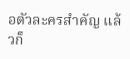อตัวละครสำคัญ แล้วก็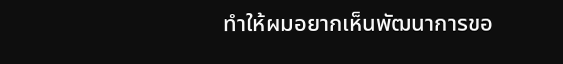ทำให้ผมอยากเห็นพัฒนาการขอ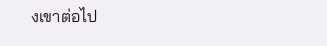งเขาต่อไป